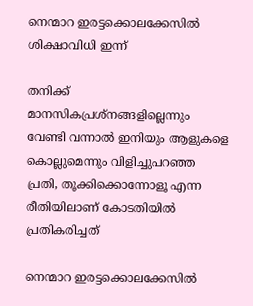നെന്മാറ ഇരട്ടക്കൊലക്കേസിൽ ശിക്ഷാവിധി ഇന്ന്

തനിക്ക് മാനസികപ്രശ്നങ്ങളില്ലെന്നും വേണ്ടി വന്നാൽ ഇനിയും ആളുകളെ കൊല്ലുമെന്നും വിളിച്ചുപറഞ്ഞ പ്രതി, തൂക്കിക്കൊന്നോളൂ എന്ന രീതിയിലാണ് കോടതിയിൽ പ്രതികരിച്ചത്

നെന്മാറ ഇരട്ടക്കൊലക്കേസിൽ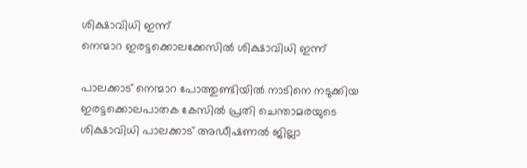ശിക്ഷാവിധി ഇന്ന്
നെന്മാറ ഇരട്ടക്കൊലക്കേസിൽ ശിക്ഷാവിധി ഇന്ന്

പാലക്കാട് നെന്മാറ പോത്തുണ്ടിയിൽ നാടിനെ നടുക്കിയ ഇരട്ടക്കൊലപാതക കേസിൽ പ്രതി ചെന്താമരയുടെ ശിക്ഷാവിധി പാലക്കാട് അഡീഷണൽ ജില്ലാ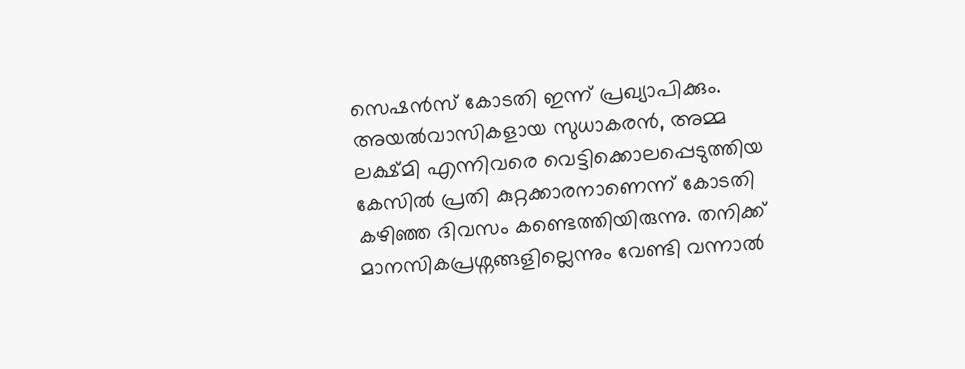സെഷൻസ് കോടതി ഇന്ന് പ്രഖ്യാപിക്കും. അയൽവാസികളായ സുധാകരൻ, അമ്മ ലക്ഷ്മി എന്നിവരെ വെട്ടിക്കൊലപ്പെടുത്തിയ കേസിൽ പ്രതി കുറ്റക്കാരനാണെന്ന് കോടതി കഴിഞ്ഞ ദിവസം കണ്ടെത്തിയിരുന്നു. തനിക്ക് മാനസികപ്രശ്നങ്ങളില്ലെന്നും വേണ്ടി വന്നാൽ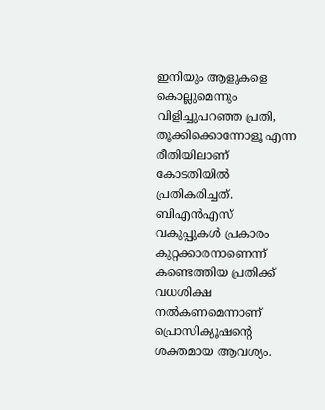ഇനിയും ആളുകളെ കൊല്ലുമെന്നും വിളിച്ചുപറഞ്ഞ പ്രതി, തൂക്കിക്കൊന്നോളൂ എന്ന രീതിയിലാണ് കോടതിയിൽ പ്രതികരിച്ചത്. ബിഎൻഎസ് വകുപ്പുകൾ പ്രകാരം കുറ്റക്കാരനാണെന്ന് കണ്ടെത്തിയ പ്രതിക്ക് വധശിക്ഷ നൽകണമെന്നാണ് പ്രൊസിക്യൂഷന്റെ ശക്തമായ ആവശ്യം.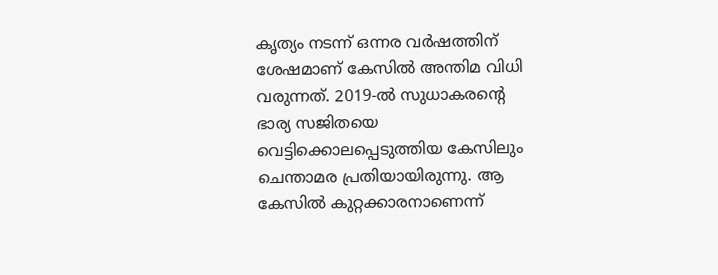കൃത്യം നടന്ന് ഒന്നര വർഷത്തിന് ശേഷമാണ് കേസിൽ അന്തിമ വിധി വരുന്നത്. 2019-ൽ സുധാകരന്റെ ഭാര്യ സജിതയെ വെട്ടിക്കൊലപ്പെടുത്തിയ കേസിലും ചെന്താമര പ്രതിയായിരുന്നു. ആ കേസിൽ കുറ്റക്കാരനാണെന്ന്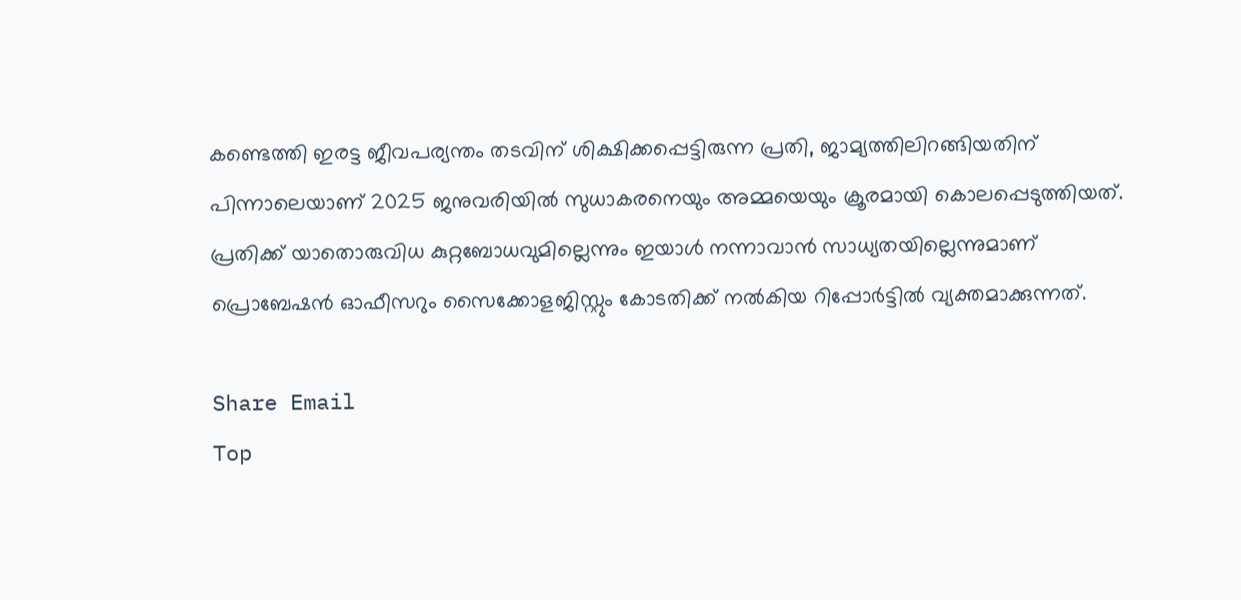കണ്ടെത്തി ഇരട്ട ജീവപര്യന്തം തടവിന് ശിക്ഷിക്കപ്പെട്ടിരുന്ന പ്രതി, ജാമ്യത്തിലിറങ്ങിയതിന് പിന്നാലെയാണ് 2025 ജനുവരിയിൽ സുധാകരനെയും അമ്മയെയും ക്രൂരമായി കൊലപ്പെടുത്തിയത്. പ്രതിക്ക് യാതൊരുവിധ കുറ്റബോധവുമില്ലെന്നും ഇയാൾ നന്നാവാൻ സാധ്യതയില്ലെന്നുമാണ് പ്രൊബേഷൻ ഓഫീസറും സൈക്കോളജിസ്റ്റും കോടതിക്ക് നൽകിയ റിപ്പോർട്ടിൽ വ്യക്തമാക്കുന്നത്.

Share Email
Top